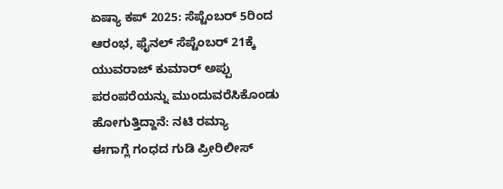ಏಷ್ಯಾ ಕಪ್ 2025: ಸೆಪ್ಟೆಂಬರ್ 5ರಿಂದ ಆರಂಭ, ಫೈನಲ್ ಸೆಪ್ಟೆಂಬರ್ 21ಕ್ಕೆ
ಯುವರಾಜ್ ಕುಮಾರ್ ಅಪ್ಪು ಪರಂಪರೆಯನ್ನು ಮುಂದುವರೆಸಿಕೊಂಡು ಹೋಗುತ್ತಿದ್ದಾನೆ: ನಟಿ ರಮ್ಯಾ
ಈಗಾಗ್ಲೆ ಗಂಧದ ಗುಡಿ ಪ್ರೀರಿಲೀಸ್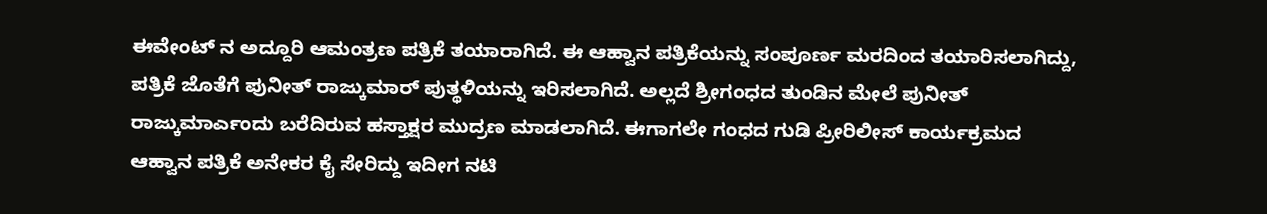ಈವೇಂಟ್ ನ ಅದ್ದೂರಿ ಆಮಂತ್ರಣ ಪತ್ರಿಕೆ ತಯಾರಾಗಿದೆ. ಈ ಆಹ್ವಾನ ಪತ್ರಿಕೆಯನ್ನು ಸಂಪೂರ್ಣ ಮರದಿಂದ ತಯಾರಿಸಲಾಗಿದ್ದು, ಪತ್ರಿಕೆ ಜೊತೆಗೆ ಪುನೀತ್ ರಾಜ್ಕುಮಾರ್ ಪುತ್ಥಳಿಯನ್ನು ಇರಿಸಲಾಗಿದೆ. ಅಲ್ಲದೆ ಶ್ರೀಗಂಧದ ತುಂಡಿನ ಮೇಲೆ ಪುನೀತ್ ರಾಜ್ಕುಮಾರ್ಎಂದು ಬರೆದಿರುವ ಹಸ್ತಾಕ್ಷರ ಮುದ್ರಣ ಮಾಡಲಾಗಿದೆ. ಈಗಾಗಲೇ ಗಂಧದ ಗುಡಿ ಪ್ರೀರಿಲೀಸ್ ಕಾರ್ಯಕ್ರಮದ ಆಹ್ವಾನ ಪತ್ರಿಕೆ ಅನೇಕರ ಕೈ ಸೇರಿದ್ದು ಇದೀಗ ನಟಿ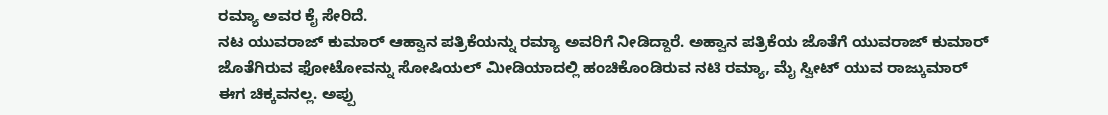ರಮ್ಯಾ ಅವರ ಕೈ ಸೇರಿದೆ.
ನಟ ಯುವರಾಜ್ ಕುಮಾರ್ ಆಹ್ವಾನ ಪತ್ರಿಕೆಯನ್ನು ರಮ್ಯಾ ಅವರಿಗೆ ನೀಡಿದ್ದಾರೆ. ಅಹ್ವಾನ ಪತ್ರಿಕೆಯ ಜೊತೆಗೆ ಯುವರಾಜ್ ಕುಮಾರ್ ಜೊತೆಗಿರುವ ಫೋಟೋವನ್ನು ಸೋಷಿಯಲ್ ಮೀಡಿಯಾದಲ್ಲಿ ಹಂಚಿಕೊಂಡಿರುವ ನಟಿ ರಮ್ಯಾ, ಮೈ ಸ್ವೀಟ್ ಯುವ ರಾಜ್ಕುಮಾರ್ ಈಗ ಚಿಕ್ಕವನಲ್ಲ. ಅಪ್ಪು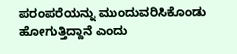ಪರಂಪರೆಯನ್ನು ಮುಂದುವರಿಸಿಕೊಂಡು ಹೋಗುತ್ತಿದ್ದಾನೆ ಎಂದು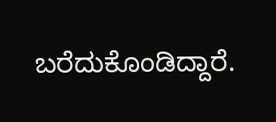ಬರೆದುಕೊಂಡಿದ್ದಾರೆ.